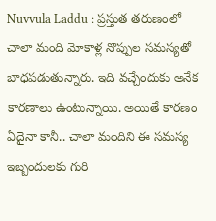Nuvvula Laddu : ప్రస్తుత తరుణంలో చాలా మంది మోకాళ్ల నొప్పుల సమస్యతో బాధపడుతున్నారు. ఇది వచ్చేందుకు అనేక కారణాలు ఉంటున్నాయి. అయితే కారణం ఏదైనా కానీ.. చాలా మందిని ఈ సమస్య ఇబ్బందులకు గురి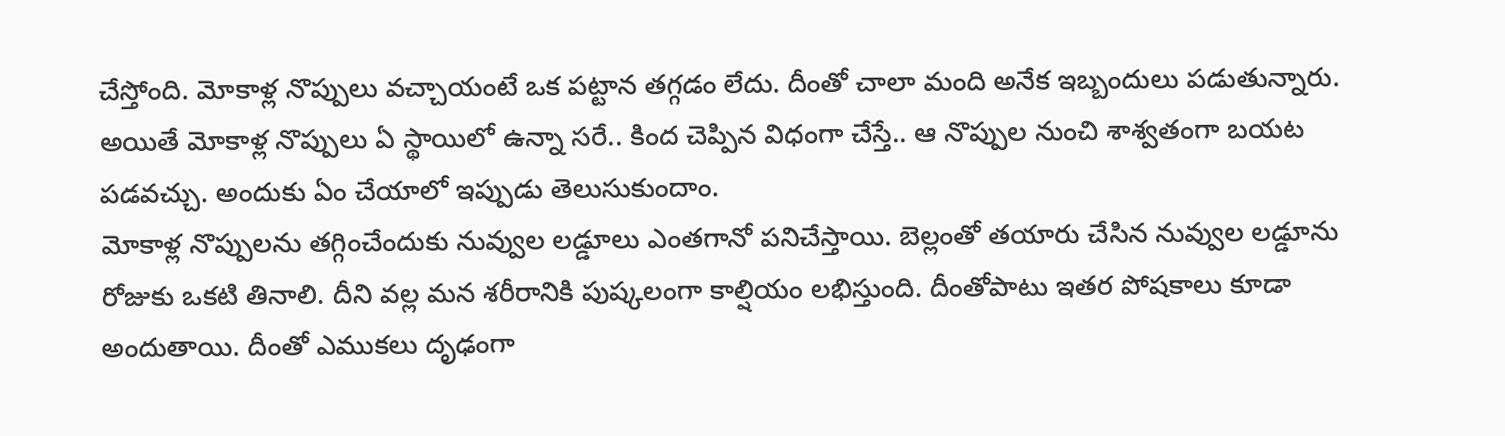చేస్తోంది. మోకాళ్ల నొప్పులు వచ్చాయంటే ఒక పట్టాన తగ్గడం లేదు. దీంతో చాలా మంది అనేక ఇబ్బందులు పడుతున్నారు. అయితే మోకాళ్ల నొప్పులు ఏ స్థాయిలో ఉన్నా సరే.. కింద చెప్పిన విధంగా చేస్తే.. ఆ నొప్పుల నుంచి శాశ్వతంగా బయట పడవచ్చు. అందుకు ఏం చేయాలో ఇప్పుడు తెలుసుకుందాం.
మోకాళ్ల నొప్పులను తగ్గించేందుకు నువ్వుల లడ్డూలు ఎంతగానో పనిచేస్తాయి. బెల్లంతో తయారు చేసిన నువ్వుల లడ్డూను రోజుకు ఒకటి తినాలి. దీని వల్ల మన శరీరానికి పుష్కలంగా కాల్షియం లభిస్తుంది. దీంతోపాటు ఇతర పోషకాలు కూడా అందుతాయి. దీంతో ఎముకలు దృఢంగా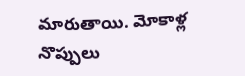మారుతాయి. మోకాళ్ల నొప్పులు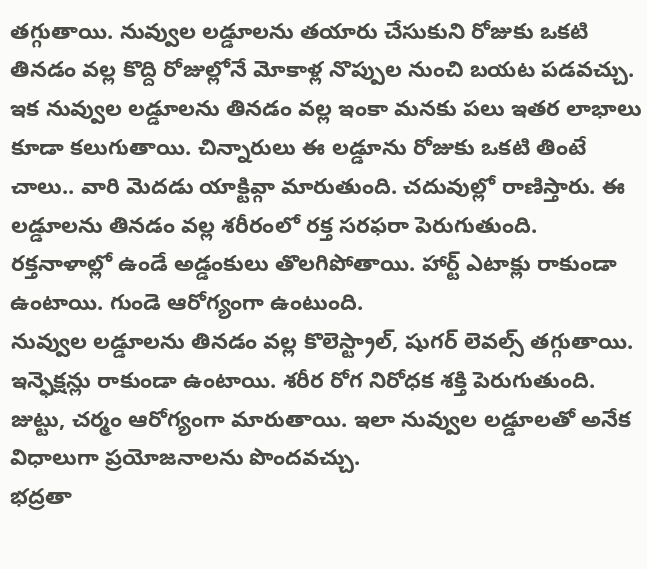తగ్గుతాయి. నువ్వుల లడ్డూలను తయారు చేసుకుని రోజుకు ఒకటి తినడం వల్ల కొద్ది రోజుల్లోనే మోకాళ్ల నొప్పుల నుంచి బయట పడవచ్చు.
ఇక నువ్వుల లడ్డూలను తినడం వల్ల ఇంకా మనకు పలు ఇతర లాభాలు కూడా కలుగుతాయి. చిన్నారులు ఈ లడ్డూను రోజుకు ఒకటి తింటే చాలు.. వారి మెదడు యాక్టివ్గా మారుతుంది. చదువుల్లో రాణిస్తారు. ఈ లడ్డూలను తినడం వల్ల శరీరంలో రక్త సరఫరా పెరుగుతుంది. రక్తనాళాల్లో ఉండే అడ్డంకులు తొలగిపోతాయి. హార్ట్ ఎటాక్లు రాకుండా ఉంటాయి. గుండె ఆరోగ్యంగా ఉంటుంది.
నువ్వుల లడ్డూలను తినడం వల్ల కొలెస్ట్రాల్, షుగర్ లెవల్స్ తగ్గుతాయి. ఇన్ఫెక్షన్లు రాకుండా ఉంటాయి. శరీర రోగ నిరోధక శక్తి పెరుగుతుంది. జుట్టు, చర్మం ఆరోగ్యంగా మారుతాయి. ఇలా నువ్వుల లడ్డూలతో అనేక విధాలుగా ప్రయోజనాలను పొందవచ్చు.
భద్రతా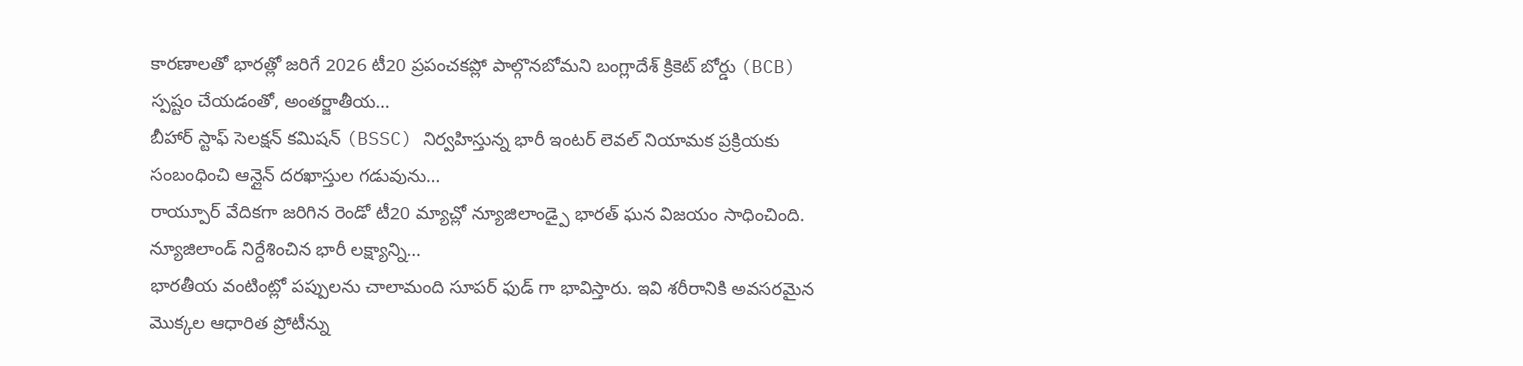కారణాలతో భారత్లో జరిగే 2026 టీ20 ప్రపంచకప్లో పాల్గొనబోమని బంగ్లాదేశ్ క్రికెట్ బోర్డు (BCB) స్పష్టం చేయడంతో, అంతర్జాతీయ…
బీహార్ స్టాఫ్ సెలక్షన్ కమిషన్ (BSSC) నిర్వహిస్తున్న భారీ ఇంటర్ లెవల్ నియామక ప్రక్రియకు సంబంధించి ఆన్లైన్ దరఖాస్తుల గడువును…
రాయ్పూర్ వేదికగా జరిగిన రెండో టీ20 మ్యాచ్లో న్యూజిలాండ్పై భారత్ ఘన విజయం సాధించింది. న్యూజిలాండ్ నిర్దేశించిన భారీ లక్ష్యాన్ని…
భారతీయ వంటింట్లో పప్పులను చాలామంది సూపర్ ఫుడ్ గా భావిస్తారు. ఇవి శరీరానికి అవసరమైన మొక్కల ఆధారిత ప్రోటీన్ను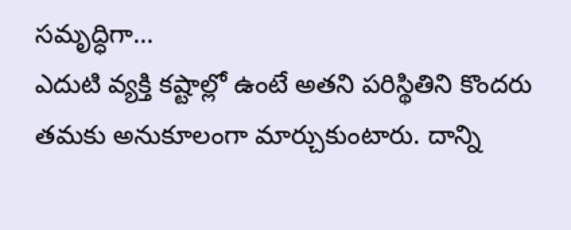సమృద్ధిగా…
ఎదుటి వ్యక్తి కష్టాల్లో ఉంటే అతని పరిస్థితిని కొందరు తమకు అనుకూలంగా మార్చుకుంటారు. దాన్ని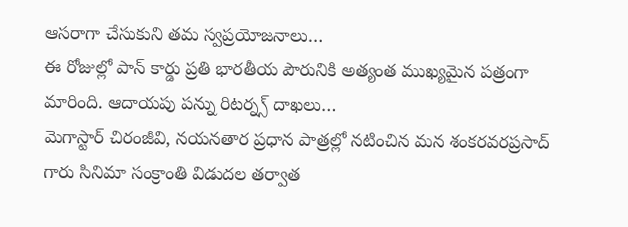ఆసరాగా చేసుకుని తమ స్వప్రయోజనాలు…
ఈ రోజుల్లో పాన్ కార్డు ప్రతి భారతీయ పౌరునికి అత్యంత ముఖ్యమైన పత్రంగా మారింది. ఆదాయపు పన్ను రిటర్న్స్ దాఖలు…
మెగాస్టార్ చిరంజీవి, నయనతార ప్రధాన పాత్రల్లో నటించిన మన శంకరవరప్రసాద్ గారు సినిమా సంక్రాంతి విడుదల తర్వాత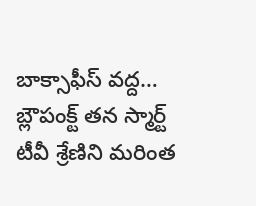బాక్సాఫీస్ వద్ద…
బ్లౌపంక్ట్ తన స్మార్ట్ టీవీ శ్రేణిని మరింత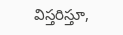విస్తరిస్తూ,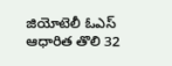జియోటెలీ ఓఎస్ ఆధారిత తొలి 32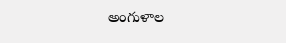అంగుళాల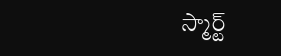స్మార్ట్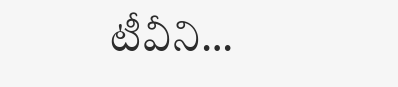టీవీని…